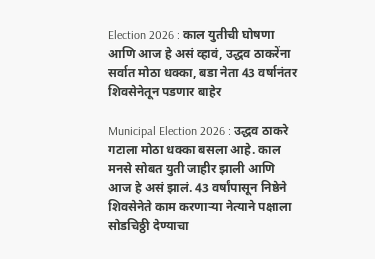Election 2026 : काल युतीची घोषणा आणि आज हे असं व्हावं, उद्धव ठाकरेंना सर्वात मोठा धक्का, बडा नेता 43 वर्षानंतर शिवसेनेतून पडणार बाहेर

Municipal Election 2026 : उद्धव ठाकरे गटाला मोठा धक्का बसला आहे. काल मनसे सोबत युती जाहीर झाली आणि आज हे असं झालं. 43 वर्षांपासून निष्ठेने शिवसेनेते काम करणाऱ्या नेत्याने पक्षाला सोडचिठ्ठी देण्याचा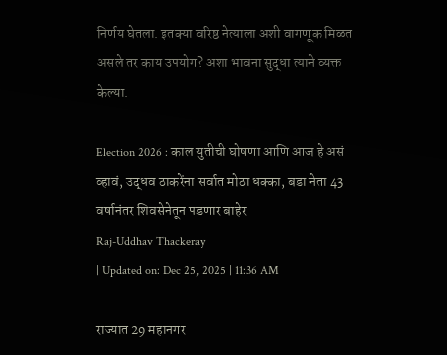निर्णय घेतला. इतक्या वरिष्ठ नेत्याला अशी वागणूक मिळत असले तर काय उपयोग? अशा भावना सुद्धा त्याने व्यक्त केल्या.

Election 2026 : काल युतीची घोषणा आणि आज हे असं व्हावं, उद्धव ठाकरेंना सर्वात मोठा धक्का, बडा नेता 43 वर्षानंतर शिवसेनेतून पडणार बाहेर
Raj-Uddhav Thackeray
| Updated on: Dec 25, 2025 | 11:36 AM

राज्यात 29 महानगर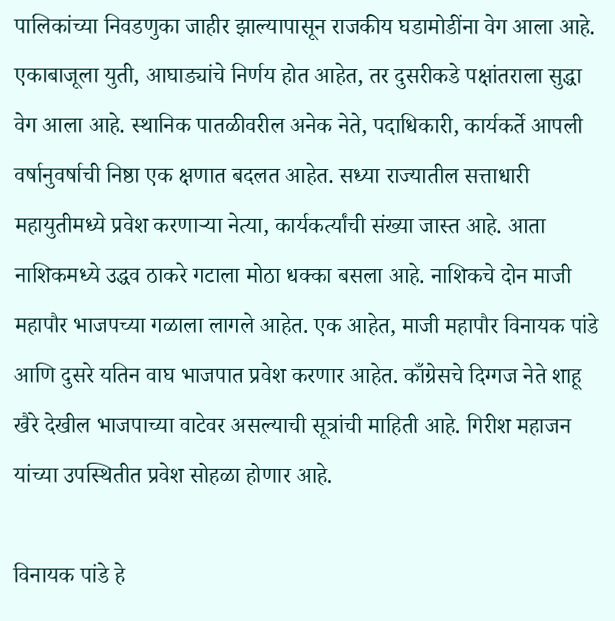पालिकांच्या निवडणुका जाहीर झाल्यापासून राजकीय घडामोडींना वेग आला आहे. एकाबाजूला युती, आघाड्यांचे निर्णय होत आहेत, तर दुसरीकडे पक्षांतराला सुद्धा वेग आला आहे. स्थानिक पातळीवरील अनेक नेते, पदाधिकारी, कार्यकर्ते आपली वर्षानुवर्षाची निष्ठा एक क्षणात बदलत आहेत. सध्या राज्यातील सत्ताधारी महायुतीमध्ये प्रवेश करणाऱ्या नेत्या, कार्यकर्त्यांची संख्या जास्त आहे. आता नाशिकमध्ये उद्धव ठाकरे गटाला मोठा धक्का बसला आहे. नाशिकचे दोन माजी महापौर भाजपच्या गळाला लागले आहेत. एक आहेत, माजी महापौर विनायक पांडे आणि दुसरे यतिन वाघ भाजपात प्रवेश करणार आहेत. काँग्रेसचे दिग्गज नेते शाहू खैरे देखील भाजपाच्या वाटेवर असल्याची सूत्रांची माहिती आहे. गिरीश महाजन यांच्या उपस्थितीत प्रवेश सोहळा होणार आहे.

विनायक पांडे हे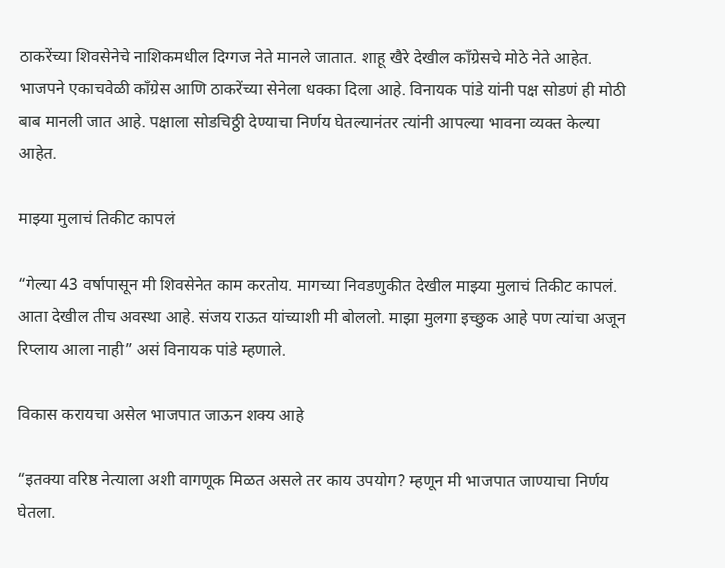ठाकरेंच्या शिवसेनेचे नाशिकमधील दिग्गज नेते मानले जातात. शाहू खैरे देखील काँग्रेसचे मोठे नेते आहेत. भाजपने एकाचवेळी काँग्रेस आणि ठाकरेंच्या सेनेला धक्का दिला आहे. विनायक पांडे यांनी पक्ष सोडणं ही मोठी बाब मानली जात आहे. पक्षाला सोडचिठ्ठी देण्याचा निर्णय घेतल्यानंतर त्यांनी आपल्या भावना व्यक्त केल्या आहेत.

माझ्या मुलाचं तिकीट कापलं

“गेल्या 43 वर्षापासून मी शिवसेनेत काम करतोय. मागच्या निवडणुकीत देखील माझ्या मुलाचं तिकीट कापलं. आता देखील तीच अवस्था आहे. संजय राऊत यांच्याशी मी बोललो. माझा मुलगा इच्छुक आहे पण त्यांचा अजून रिप्लाय आला नाही” असं विनायक पांडे म्हणाले.

विकास करायचा असेल भाजपात जाऊन शक्य आहे

“इतक्या वरिष्ठ नेत्याला अशी वागणूक मिळत असले तर काय उपयोग? म्हणून मी भाजपात जाण्याचा निर्णय घेतला.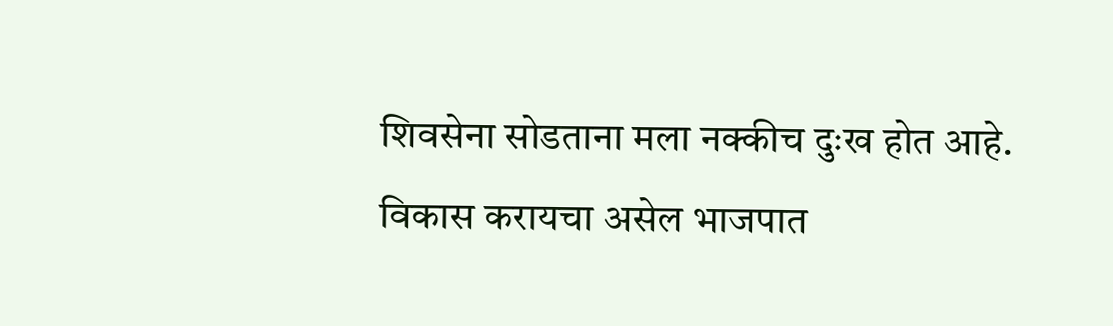शिवसेना सोडताना मला नक्कीच दुःख होत आहे. विकास करायचा असेल भाजपात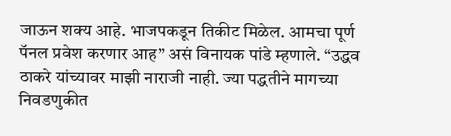जाऊन शक्य आहे. भाजपकडून तिकीट मिळेल. आमचा पूर्ण पॅनल प्रवेश करणार आह” असं विनायक पांडे म्हणाले. “उद्धव ठाकरे यांच्यावर माझी नाराजी नाही. ज्या पद्धतीने मागच्या निवडणुकीत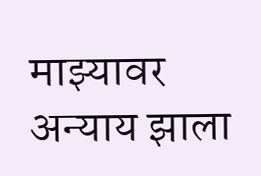माझ्यावर अन्याय झाला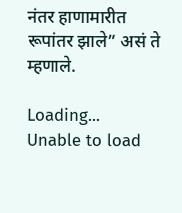नंतर हाणामारीत रूपांतर झाले” असं ते म्हणाले.

Loading...
Unable to load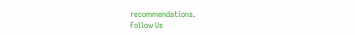recommendations.
Follow Us